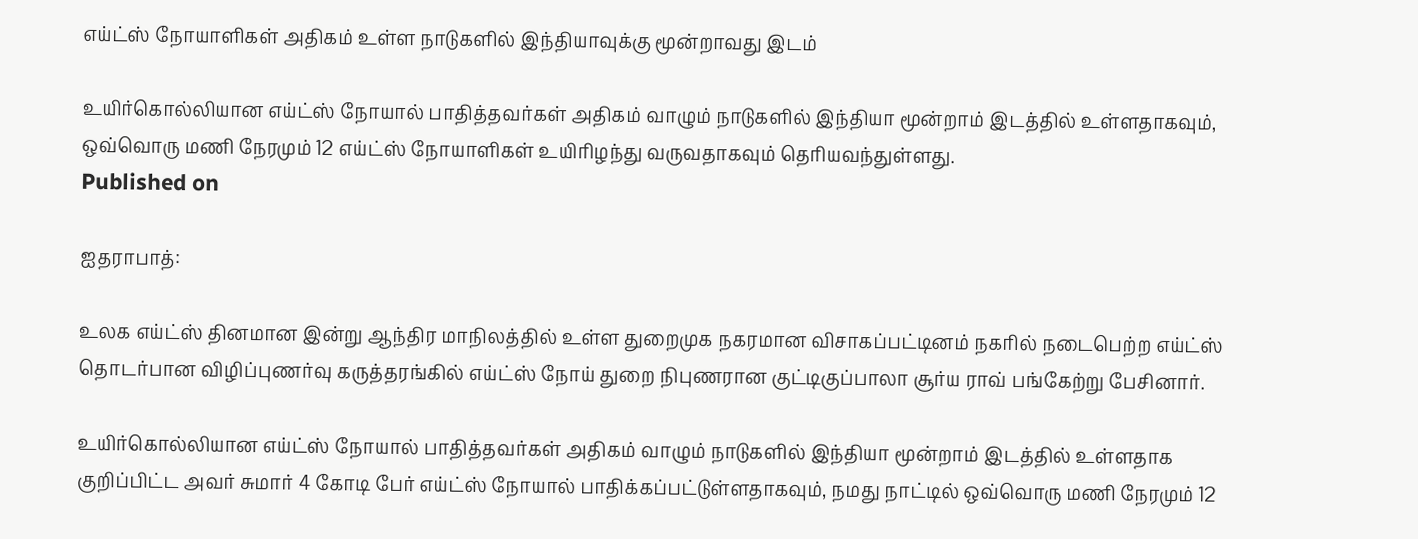எய்ட்ஸ் நோயாளிகள் அதிகம் உள்ள நாடுகளில் இந்தியாவுக்கு மூன்றாவது இடம்

உயிர்கொல்லியான எய்ட்ஸ் நோயால் பாதித்தவர்கள் அதிகம் வாழும் நாடுகளில் இந்தியா மூன்றாம் இடத்தில் உள்ளதாகவும், ஒவ்வொரு மணி நேரமும் 12 எய்ட்ஸ் நோயாளிகள் உயிரிழந்து வருவதாகவும் தெரியவந்துள்ளது.
Published on

ஐதராபாத்:

உலக எய்ட்ஸ் தினமான இன்று ஆந்திர மாநிலத்தில் உள்ள துறைமுக நகரமான விசாகப்பட்டினம் நகரில் நடைபெற்ற எய்ட்ஸ் தொடர்பான விழிப்புணர்வு கருத்தரங்கில் எய்ட்ஸ் நோய் துறை நிபுணரான குட்டிகுப்பாலா சூர்ய ராவ் பங்கேற்று பேசினார்.

உயிர்கொல்லியான எய்ட்ஸ் நோயால் பாதித்தவர்கள் அதிகம் வாழும் நாடுகளில் இந்தியா மூன்றாம் இடத்தில் உள்ளதாக குறிப்பிட்ட அவர் சுமார் 4 கோடி பேர் எய்ட்ஸ் நோயால் பாதிக்கப்பட்டுள்ளதாகவும், நமது நாட்டில் ஒவ்வொரு மணி நேரமும் 12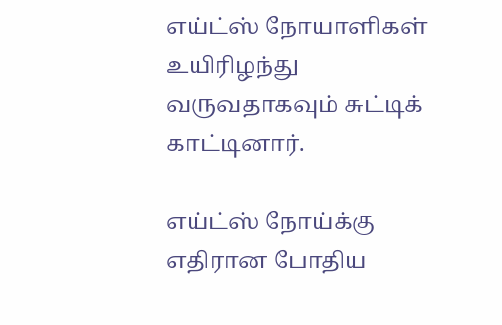எய்ட்ஸ் நோயாளிகள் உயிரிழந்து வருவதாகவும் சுட்டிக் காட்டினார்.

எய்ட்ஸ் நோய்க்கு எதிரான போதிய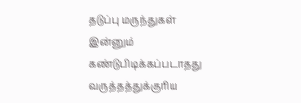தடுப்பு மருந்துகள் இன்னும் கண்டுபிடிக்கப்படாதது வருத்தத்துக்குரிய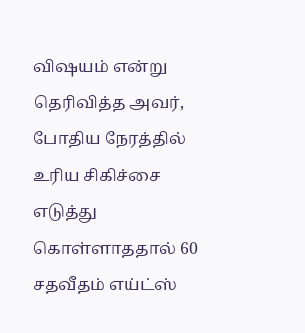விஷயம் என்று தெரிவித்த அவர், போதிய நேரத்தில் உரிய சிகிச்சை எடுத்து கொள்ளாததால் 60 சதவீதம் எய்ட்ஸ்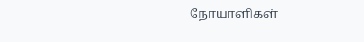நோயாளிகள்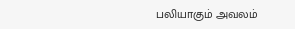பலியாகும் அவலம்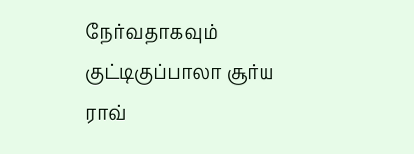நேர்வதாகவும் குட்டிகுப்பாலா சூர்ய ராவ்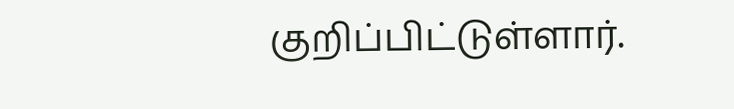குறிப்பிட்டுள்ளார்.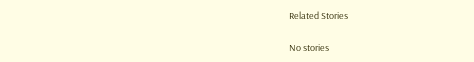Related Stories

No stories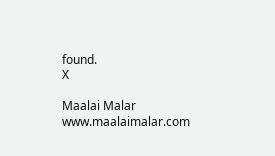found.
X

Maalai Malar
www.maalaimalar.com